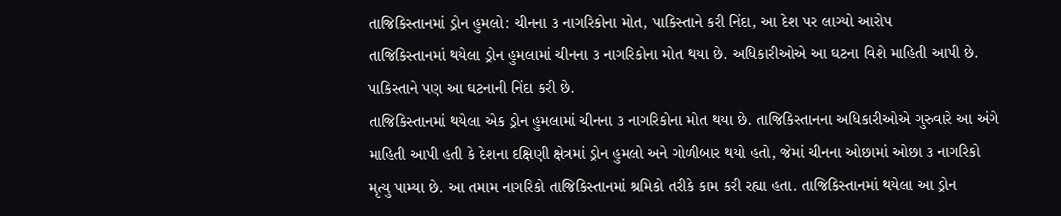તાજિકિસ્તાનમાં ડ્રોન હુમલો: ચીનના ૩ નાગરિકોના મોત, પાકિસ્તાને કરી નિંદા, આ દેશ પર લાગ્યો આરોપ
તાજિકિસ્તાનમાં થયેલા ડ્રોન હુમલામાં ચીનના ૩ નાગરિકોના મોત થયા છે. અધિકારીઓએ આ ઘટના વિશે માહિતી આપી છે. પાકિસ્તાને પણ આ ઘટનાની નિંદા કરી છે.
તાજિકિસ્તાનમાં થયેલા એક ડ્રોન હુમલામાં ચીનના ૩ નાગરિકોના મોત થયા છે. તાજિકિસ્તાનના અધિકારીઓએ ગુરુવારે આ અંગે માહિતી આપી હતી કે દેશના દક્ષિણી ક્ષેત્રમાં ડ્રોન હુમલો અને ગોળીબાર થયો હતો, જેમાં ચીનના ઓછામાં ઓછા ૩ નાગરિકો મૃત્યુ પામ્યા છે. આ તમામ નાગરિકો તાજિકિસ્તાનમાં શ્રમિકો તરીકે કામ કરી રહ્યા હતા. તાજિકિસ્તાનમાં થયેલા આ ડ્રોન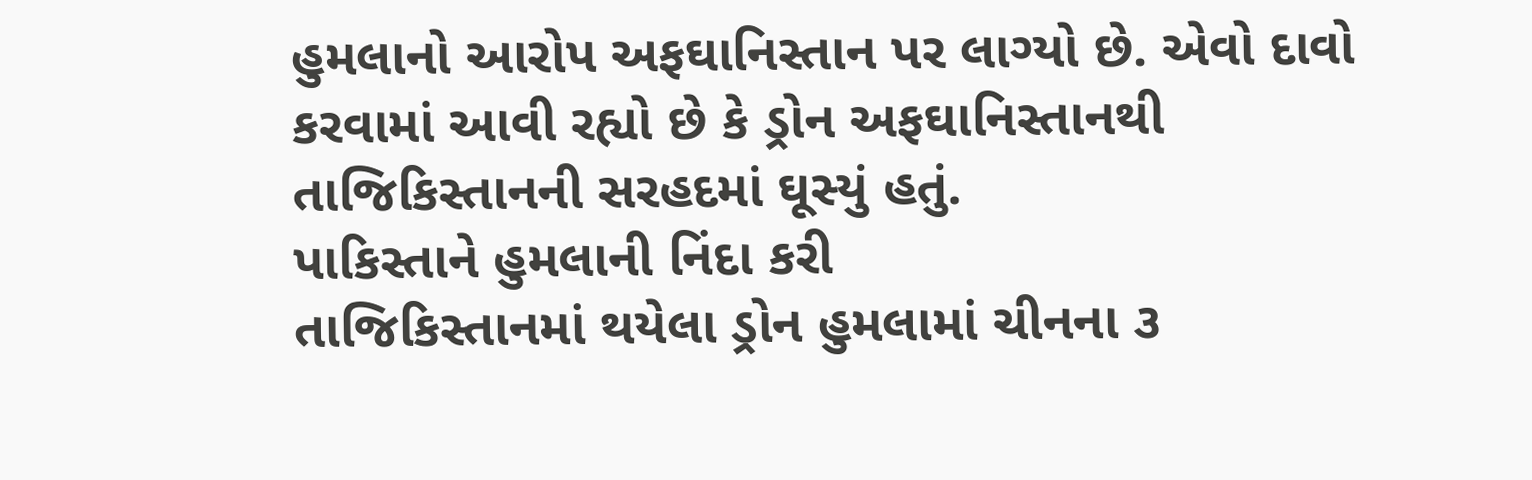હુમલાનો આરોપ અફઘાનિસ્તાન પર લાગ્યો છે. એવો દાવો કરવામાં આવી રહ્યો છે કે ડ્રોન અફઘાનિસ્તાનથી તાજિકિસ્તાનની સરહદમાં ઘૂસ્યું હતું.
પાકિસ્તાને હુમલાની નિંદા કરી
તાજિકિસ્તાનમાં થયેલા ડ્રોન હુમલામાં ચીનના ૩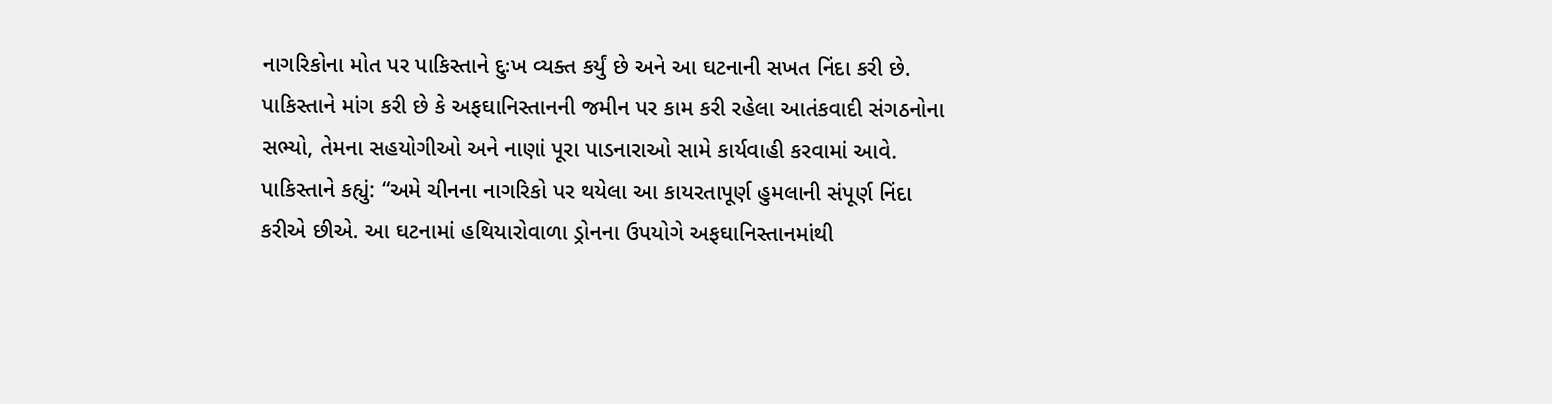નાગરિકોના મોત પર પાકિસ્તાને દુઃખ વ્યક્ત કર્યું છે અને આ ઘટનાની સખત નિંદા કરી છે. પાકિસ્તાને માંગ કરી છે કે અફઘાનિસ્તાનની જમીન પર કામ કરી રહેલા આતંકવાદી સંગઠનોના સભ્યો, તેમના સહયોગીઓ અને નાણાં પૂરા પાડનારાઓ સામે કાર્યવાહી કરવામાં આવે. પાકિસ્તાને કહ્યું: “અમે ચીનના નાગરિકો પર થયેલા આ કાયરતાપૂર્ણ હુમલાની સંપૂર્ણ નિંદા કરીએ છીએ. આ ઘટનામાં હથિયારોવાળા ડ્રોનના ઉપયોગે અફઘાનિસ્તાનમાંથી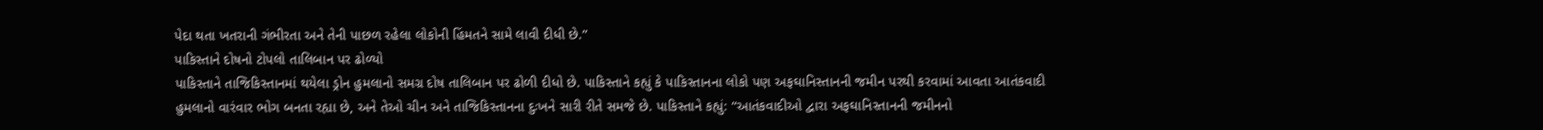પેદા થતા ખતરાની ગંભીરતા અને તેની પાછળ રહેલા લોકોની હિંમતને સામે લાવી દીધી છે.”
પાકિસ્તાને દોષનો ટોપલો તાલિબાન પર ઢોળ્યો
પાકિસ્તાને તાજિકિસ્તાનમાં થયેલા ડ્રોન હુમલાનો સમગ્ર દોષ તાલિબાન પર ઢોળી દીધો છે. પાકિસ્તાને કહ્યું કે પાકિસ્તાનના લોકો પણ અફઘાનિસ્તાનની જમીન પરથી કરવામાં આવતા આતંકવાદી હુમલાનો વારંવાર ભોગ બનતા રહ્યા છે, અને તેઓ ચીન અને તાજિકિસ્તાનના દુઃખને સારી રીતે સમજે છે. પાકિસ્તાને કહ્યું: “આતંકવાદીઓ દ્વારા અફઘાનિસ્તાનની જમીનનો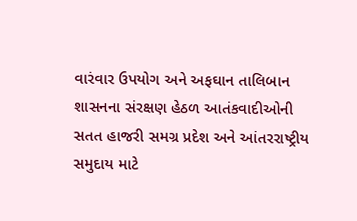વારંવાર ઉપયોગ અને અફઘાન તાલિબાન શાસનના સંરક્ષણ હેઠળ આતંકવાદીઓની સતત હાજરી સમગ્ર પ્રદેશ અને આંતરરાષ્ટ્રીય સમુદાય માટે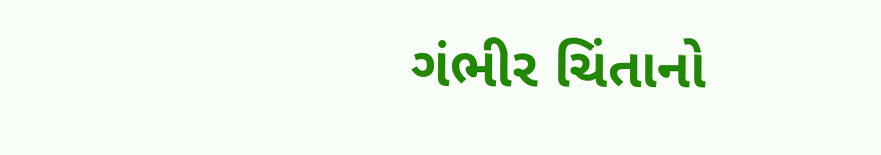ગંભીર ચિંતાનો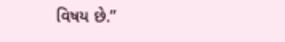વિષય છે.”